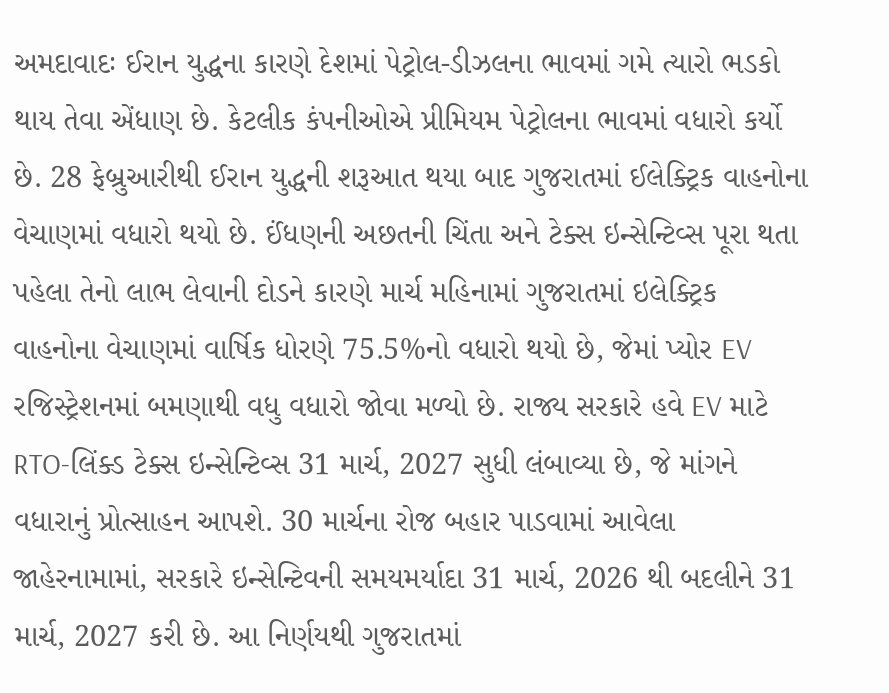અમદાવાદઃ ઈરાન યુદ્ધના કારણે દેશમાં પેટ્રોલ-ડીઝલના ભાવમાં ગમે ત્યારો ભડકો થાય તેવા એંધાણ છે. કેટલીક કંપનીઓએ પ્રીમિયમ પેટ્રોલના ભાવમાં વધારો કર્યો છે. 28 ફેબ્રુઆરીથી ઈરાન યુદ્ધની શરૂઆત થયા બાદ ગુજરાતમાં ઈલેક્ટ્રિક વાહનોના વેચાણમાં વધારો થયો છે. ઈંધણની અછતની ચિંતા અને ટેક્સ ઇન્સેન્ટિવ્સ પૂરા થતા પહેલા તેનો લાભ લેવાની દોડને કારણે માર્ચ મહિનામાં ગુજરાતમાં ઇલેક્ટ્રિક વાહનોના વેચાણમાં વાર્ષિક ધોરણે 75.5%નો વધારો થયો છે, જેમાં પ્યોર EV રજિસ્ટ્રેશનમાં બમણાથી વધુ વધારો જોવા મળ્યો છે. રાજ્ય સરકારે હવે EV માટે RTO-લિંક્ડ ટેક્સ ઇન્સેન્ટિવ્સ 31 માર્ચ, 2027 સુધી લંબાવ્યા છે, જે માંગને વધારાનું પ્રોત્સાહન આપશે. 30 માર્ચના રોજ બહાર પાડવામાં આવેલા જાહેરનામામાં, સરકારે ઇન્સેન્ટિવની સમયમર્યાદા 31 માર્ચ, 2026 થી બદલીને 31 માર્ચ, 2027 કરી છે. આ નિર્ણયથી ગુજરાતમાં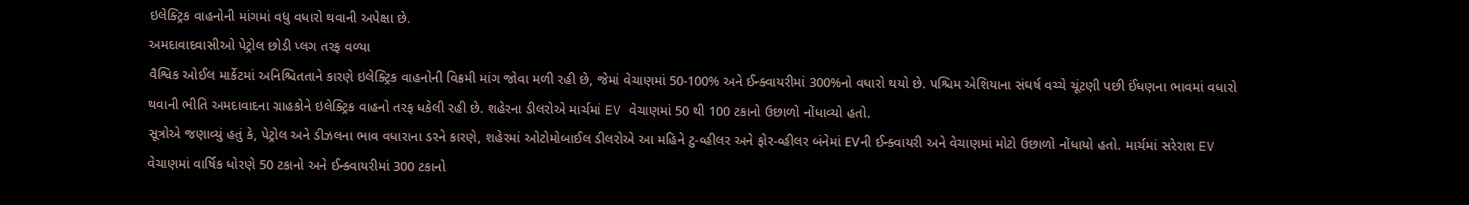ઇલેક્ટ્રિક વાહનોની માંગમાં વધુ વધારો થવાની અપેક્ષા છે.
અમદાવાદવાસીઓ પેટ્રોલ છોડી પ્લગ તરફ વળ્યા
વૈશ્વિક ઓઈલ માર્કેટમાં અનિશ્ચિતતાને કારણે ઇલેક્ટ્રિક વાહનોની વિક્રમી માંગ જોવા મળી રહી છે, જેમાં વેચાણમાં 50-100% અને ઈન્ક્વાયરીમાં 300%નો વધારો થયો છે. પશ્ચિમ એશિયાના સંઘર્ષ વચ્ચે ચૂંટણી પછી ઈંધણના ભાવમાં વધારો થવાની ભીતિ અમદાવાદના ગ્રાહકોને ઇલેક્ટ્રિક વાહનો તરફ ધકેલી રહી છે. શહેરના ડીલરોએ માર્ચમાં EV વેચાણમાં 50 થી 100 ટકાનો ઉછાળો નોંધાવ્યો હતો.
સૂત્રોએ જણાવ્યું હતું કે, પેટ્રોલ અને ડીઝલના ભાવ વધારાના ડરને કારણે, શહેરમાં ઓટોમોબાઈલ ડીલરોએ આ મહિને ટુ-વ્હીલર અને ફોર-વ્હીલર બંનેમાં EVની ઈન્ક્વાયરી અને વેચાણમાં મોટો ઉછાળો નોંધાયો હતો. માર્ચમાં સરેરાશ EV વેચાણમાં વાર્ષિક ધોરણે 50 ટકાનો અને ઈન્ક્વાયરીમાં 300 ટકાનો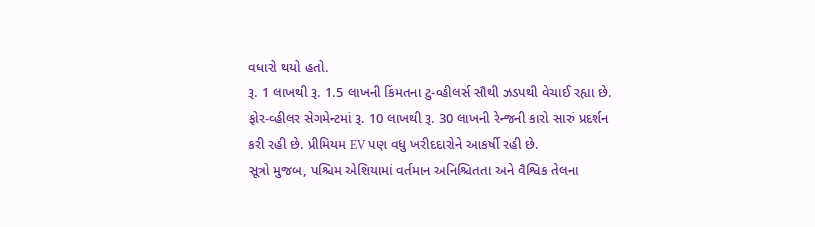વધારો થયો હતો.
રૂ. 1 લાખથી રૂ. 1.5 લાખની કિંમતના ટુ-વ્હીલર્સ સૌથી ઝડપથી વેચાઈ રહ્યા છે. ફોર-વ્હીલર સેગમેન્ટમાં રૂ. 10 લાખથી રૂ. 30 લાખની રેન્જની કારો સારું પ્રદર્શન કરી રહી છે. પ્રીમિયમ EV પણ વધુ ખરીદદારોને આકર્ષી રહી છે.
સૂત્રો મુજબ, પશ્ચિમ એશિયામાં વર્તમાન અનિશ્ચિતતા અને વૈશ્વિક તેલના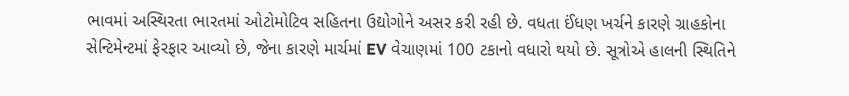ભાવમાં અસ્થિરતા ભારતમાં ઓટોમોટિવ સહિતના ઉદ્યોગોને અસર કરી રહી છે. વધતા ઈંધણ ખર્ચને કારણે ગ્રાહકોના સેન્ટિમેન્ટમાં ફેરફાર આવ્યો છે, જેના કારણે માર્ચમાં EV વેચાણમાં 100 ટકાનો વધારો થયો છે. સૂત્રોએ હાલની સ્થિતિને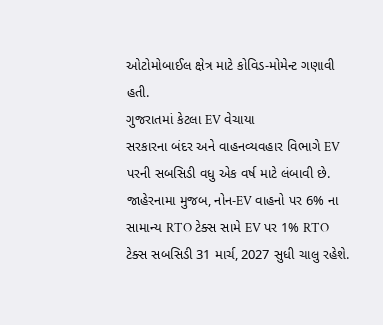ઓટોમોબાઈલ ક્ષેત્ર માટે કોવિડ-મોમેન્ટ ગણાવી હતી.
ગુજરાતમાં કેટલા EV વેચાયા
સરકારના બંદર અને વાહનવ્યવહાર વિભાગે EV પરની સબસિડી વધુ એક વર્ષ માટે લંબાવી છે. જાહેરનામા મુજબ, નોન-EV વાહનો પર 6% ના સામાન્ય RTO ટેક્સ સામે EV પર 1% RTO ટેક્સ સબસિડી 31 માર્ચ, 2027 સુધી ચાલુ રહેશે.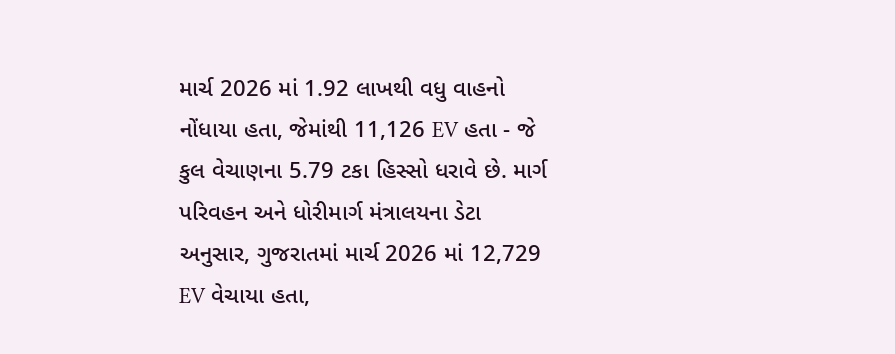માર્ચ 2026 માં 1.92 લાખથી વધુ વાહનો નોંધાયા હતા, જેમાંથી 11,126 EV હતા - જે કુલ વેચાણના 5.79 ટકા હિસ્સો ધરાવે છે. માર્ગ પરિવહન અને ધોરીમાર્ગ મંત્રાલયના ડેટા અનુસાર, ગુજરાતમાં માર્ચ 2026 માં 12,729 EV વેચાયા હતા,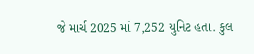જે માર્ચ 2025 માં 7,252 યુનિટ હતા. કુલ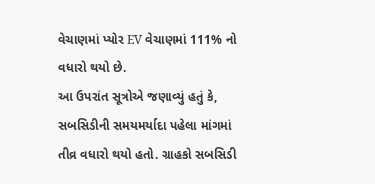વેચાણમાં પ્યોર EV વેચાણમાં 111% નો વધારો થયો છે.
આ ઉપરાંત સૂત્રોએ જણાવ્યું હતું કે, સબસિડીની સમયમર્યાદા પહેલા માંગમાં તીવ્ર વધારો થયો હતો. ગ્રાહકો સબસિડી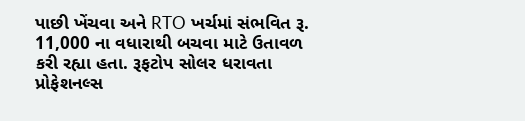પાછી ખેંચવા અને RTO ખર્ચમાં સંભવિત રૂ. 11,000 ના વધારાથી બચવા માટે ઉતાવળ કરી રહ્યા હતા. રૂફટોપ સોલર ધરાવતા પ્રોફેશનલ્સ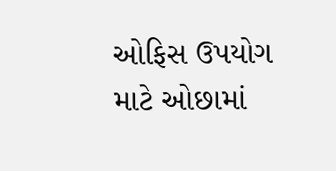ઓફિસ ઉપયોગ માટે ઓછામાં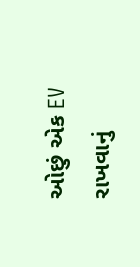ઓછું એક EV રાખવાનું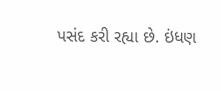પસંદ કરી રહ્યા છે. ઇંધણ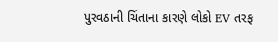પુરવઠાની ચિંતાના કારણે લોકો EV તરફ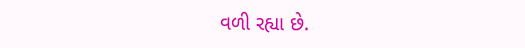વળી રહ્યા છે.